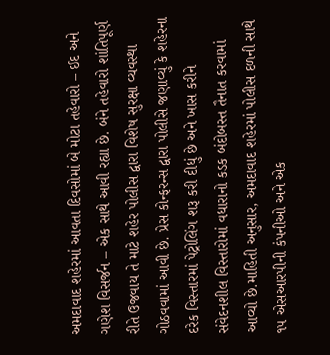અમદાવાદ શહેરમાં આવતા દિવસોમાં બે મોટા તહેવારો – ઈદ અને ગણેશ વિસર્જન – એક સાથે આવી રહ્યા છે. બંને તહેવારો શાંતિપૂર્ણ રીતે ઉજવાય તે માટે શહેર પોલીસ દ્વારા વિશેષ સુરક્ષા વ્યવસ્થા ગોઠવવામાં આવી છે. પ્રેસ કોન્ફરન્સ દ્વારા પોલીસે જણાવ્યું કે શહેરના દરેક વિસ્તારમાં પેટ્રોલિંગ શરૂ કરી દીધું છે અને ખાસ કરીને સંવેદનશીલ વિસ્તારોમાં વધારાનો કડક બંદોબસ્ત તૈનાત કરવામાં આવ્યો છે.માહિતી અનુસાર, અમદાવાદ શહેરમાં પોલીસ દળની સાથે ૧૫ એસઆરપીની કંપનીઓ અને એક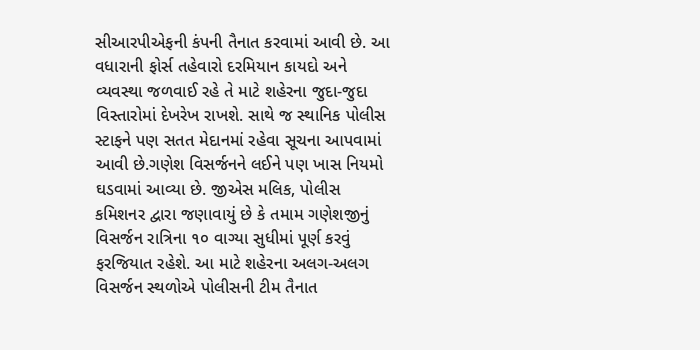સીઆરપીએફની કંપની તૈનાત કરવામાં આવી છે. આ વધારાની ફોર્સ તહેવારો દરમિયાન કાયદો અને વ્યવસ્થા જળવાઈ રહે તે માટે શહેરના જુદા-જુદા વિસ્તારોમાં દેખરેખ રાખશે. સાથે જ સ્થાનિક પોલીસ સ્ટાફને પણ સતત મેદાનમાં રહેવા સૂચના આપવામાં આવી છે.ગણેશ વિસર્જનને લઈને પણ ખાસ નિયમો ઘડવામાં આવ્યા છે. જીએસ મલિક, પોલીસ કમિશનર દ્વારા જણાવાયું છે કે તમામ ગણેશજીનું વિસર્જન રાત્રિના ૧૦ વાગ્યા સુધીમાં પૂર્ણ કરવું ફરજિયાત રહેશે. આ માટે શહેરના અલગ-અલગ વિસર્જન સ્થળોએ પોલીસની ટીમ તૈનાત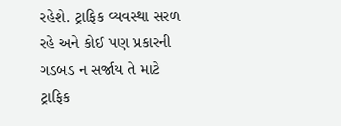રહેશે. ટ્રાફિક વ્યવસ્થા સરળ રહે અને કોઈ પણ પ્રકારની ગડબડ ન સર્જાય તે માટે ટ્રાફિક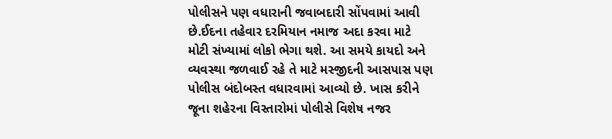પોલીસને પણ વધારાની જવાબદારી સોંપવામાં આવી છે.ઈદના તહેવાર દરમિયાન નમાજ અદા કરવા માટે મોટી સંખ્યામાં લોકો ભેગા થશે. આ સમયે કાયદો અને વ્યવસ્થા જળવાઈ રહે તે માટે મસ્જીદની આસપાસ પણ પોલીસ બંદોબસ્ત વધારવામાં આવ્યો છે. ખાસ કરીને જૂના શહેરના વિસ્તારોમાં પોલીસે વિશેષ નજર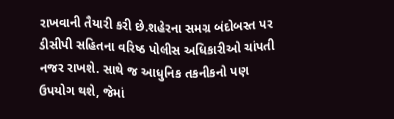રાખવાની તૈયારી કરી છે.શહેરના સમગ્ર બંદોબસ્ત પર ડીસીપી સહિતના વરિષ્ઠ પોલીસ અધિકારીઓ ચાંપતી નજર રાખશે. સાથે જ આધુનિક તકનીકનો પણ ઉપયોગ થશે, જેમાં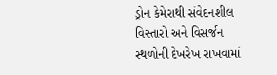ડ્રોન કેમેરાથી સંવેદનશીલ વિસ્તારો અને વિસર્જન સ્થળોની દેખરેખ રાખવામાં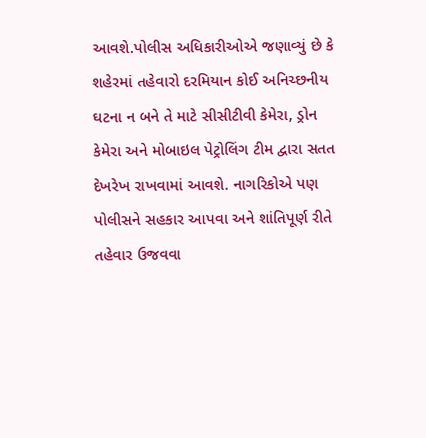આવશે.પોલીસ અધિકારીઓએ જણાવ્યું છે કે શહેરમાં તહેવારો દરમિયાન કોઈ અનિચ્છનીય ઘટના ન બને તે માટે સીસીટીવી કેમેરા, ડ્રોન કેમેરા અને મોબાઇલ પેટ્રોલિંગ ટીમ દ્વારા સતત દેખરેખ રાખવામાં આવશે. નાગરિકોએ પણ પોલીસને સહકાર આપવા અને શાંતિપૂર્ણ રીતે તહેવાર ઉજવવા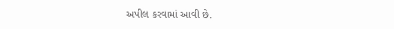અપીલ કરવામાં આવી છે.